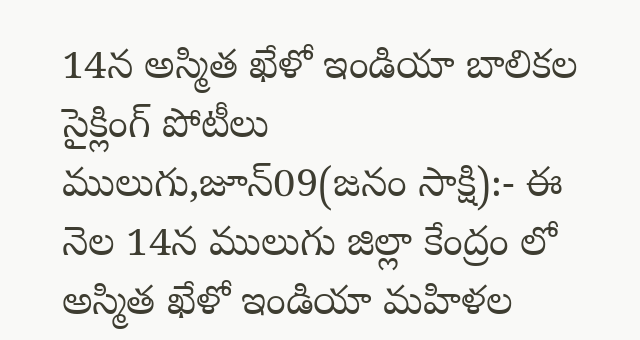14న అస్మిత ఖేళో ఇండియా బాలికల సైక్లింగ్ పోటీలు
ములుగు,జూన్09(జనం సాక్షి):- ఈ నెల 14న ములుగు జిల్లా కేంద్రం లో అస్మిత ఖేళో ఇండియా మహిళల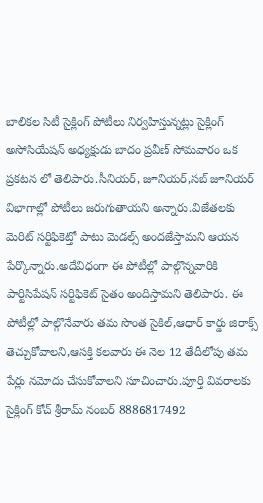బాలికల సిటీ సైక్లింగ్ పోటీలు నిర్వహిస్తున్నట్లు సైక్లింగ్ అసోసియేషన్ అధ్యక్షుడు బాదం ప్రవీణ్ సోమవారం ఒక ప్రకటన లో తెలిపారు.సీనియర్, జూనియర్,సబ్ జూనియర్ విభాగాల్లో పోటీలు జరుగుతాయని అన్నారు.విజేతలకు మెరిట్ సర్టిఫికెట్తో పాటు మెడల్స్ అందజేస్తామని ఆయన పేర్కొన్నారు.అదేవిధంగా ఈ పోటీల్లో పాల్గొన్నవారికి పార్టిసిపేషన్ సర్టిఫికెట్ సైతం అందిస్తామని తెలిపారు. ఈ పోటీల్లో పాల్గొనేవారు తమ సొంత సైకిల్,ఆధార్ కార్డు జిరాక్స్ తెచ్చుకోవాలని,ఆసక్తి కలవారు ఈ నెల 12 తేదీలోపు తమ పేర్లు నమోదు చేసుకోవాలని సూచించారు.పూర్తి వివరాలకు సైక్లింగ్ కోచ్ శ్రీరామ్ నంబర్ 8886817492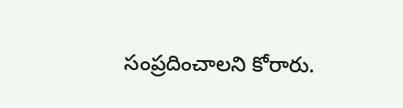సంప్రదించాలని కోరారు.